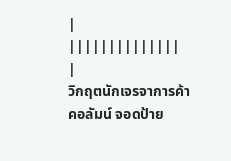|
||||||||||||||
|
วิกฤตนักเจรจาการค้า
คอลัมน์ จอดป้าย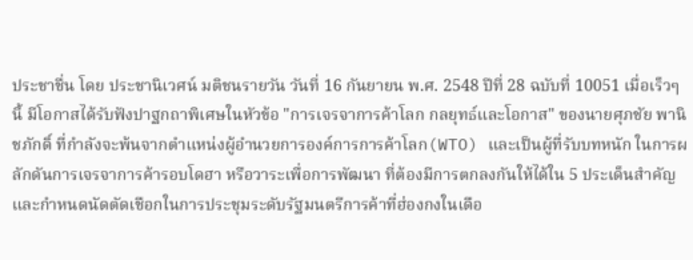ประชาชื่น โดย ประชานิเวศน์ มติชนรายวัน วันที่ 16 กันยายน พ.ศ. 2548 ปีที่ 28 ฉบับที่ 10051 เมื่อเร็วๆ นี้ มีโอกาสได้รับฟังปาฐกถาพิเศษในหัวข้อ "การเจรจาการค้าโลก กลยุทธ์และโอกาส" ของนายศุภชัย พานิชภักดิ์ ที่กำลังจะพ้นจากตำแหน่งผู้อำนวยการองค์การการค้าโลก(WTO) และเป็นผู้ที่รับบทหนัก ในการผลักดันการเจรจาการค้ารอบโดฮา หรือวาระเพื่อการพัฒนา ที่ต้องมีการตกลงกันให้ได้ใน 5 ประเด็นสำคัญ และกำหนดนัดตัดเชือกในการประชุมระดับรัฐมนตรีการค้าที่ฮ่องกงในเดือ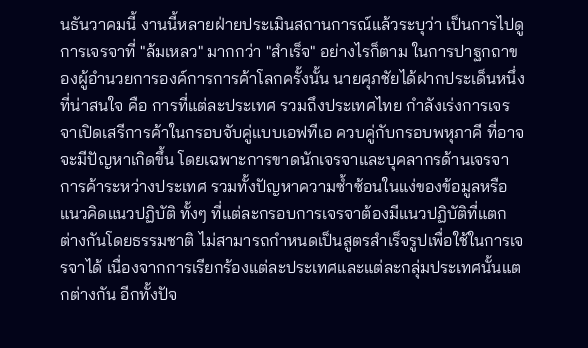นธันวาคมนี้ งานนี้หลายฝ่ายประเมินสถานการณ์แล้วระบุว่า เป็นการไปดูการเจรจาที่ "ล้มเหลว" มากกว่า "สำเร็จ" อย่างไรก็ตาม ในการปาฐกถาของผู้อำนวยการองค์การการค้าโลกครั้งนั้น นายศุภชัยได้ฝากประเด็นหนึ่งที่น่าสนใจ คือ การที่แต่ละประเทศ รวมถึงประเทศไทย กำลังเร่งการเจรจาเปิดเสรีการค้าในกรอบจับคู่แบบเอฟทีเอ ควบคู่กับกรอบพหุภาคี ที่อาจจะมีปัญหาเกิดขึ้น โดยเฉพาะการขาดนักเจรจาและบุคลากรด้านเจรจาการค้าระหว่างประเทศ รวมทั้งปัญหาความซ้ำซ้อนในแง่ของข้อมูลหรือแนวคิดแนวปฏิบัติ ทั้งๆ ที่แต่ละกรอบการเจรจาต้องมีแนวปฏิบัติที่แตกต่างกันโดยธรรมชาติ ไม่สามารถกำหนดเป็นสูตรสำเร็จรูปเพื่อใช้ในการเจรจาได้ เนื่องจากการเรียกร้องแต่ละประเทศและแต่ละกลุ่มประเทศนั้นแตกต่างกัน อีกทั้งปัจ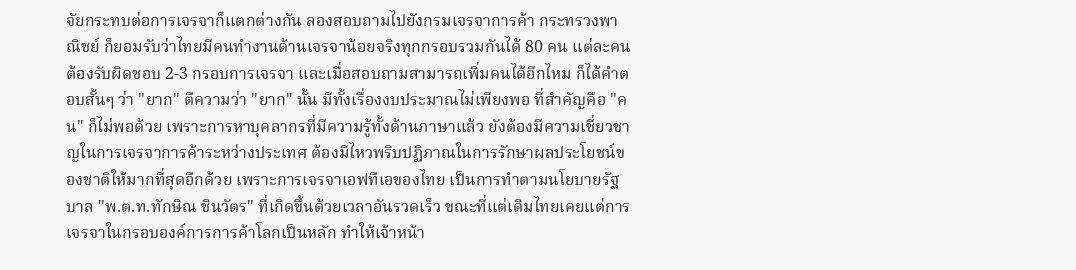จัยกระทบต่อการเจรจาก็แตกต่างกัน ลองสอบถามไปยังกรมเจรจาการค้า กระทรวงพาณิชย์ ก็ยอมรับว่าไทยมีคนทำงานด้านเจรจาน้อยจริงทุกกรอบรวมกันได้ 80 คน แต่ละคนต้องรับผิดชอบ 2-3 กรอบการเจรจา และเมื่อสอบถามสามารถเพิ่มคนได้อีกไหม ก็ได้คำตอบสั้นๆ ว่า "ยาก" ตีความว่า "ยาก" นั้น มีทั้งเรื่องงบประมาณไม่เพียงพอ ที่สำคัญคือ "คน" ก็ไม่พอด้วย เพราะการหาบุคลากรที่มีความรู้ทั้งด้านภาษาแล้ว ยังต้องมีความเชี่ยวชาญในการเจรจาการค้าระหว่างประเทศ ต้องมีไหวพริบปฏิภาณในการรักษาผลประโยชน์ของชาติให้มากที่สุดอีกด้วย เพราะการเจรจาเอฟทีเอของไทย เป็นการทำตามนโยบายรัฐบาล "พ.ต.ท.ทักษิณ ชินวัตร" ที่เกิดขึ้นด้วยเวลาอันรวดเร็ว ขณะที่แต่เดิมไทยเคยแต่การเจรจาในกรอบองค์การการค้าโลกเป็นหลัก ทำให้เจ้าหน้า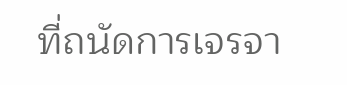ที่ถนัดการเจรจา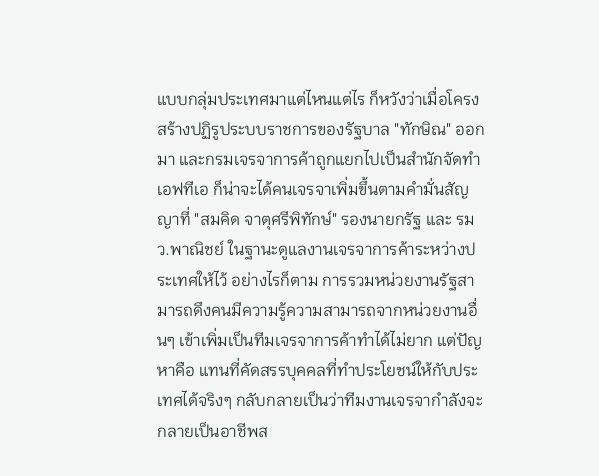แบบกลุ่มประเทศมาแต่ไหนแต่ไร ก็หวังว่าเมื่อโครงสร้างปฏิรูประบบราชการของรัฐบาล "ทักษิณ" ออกมา และกรมเจรจาการค้าถูกแยกไปเป็นสำนักจัดทำเอฟทีเอ ก็น่าจะได้คนเจรจาเพิ่มขึ้นตามคำมั่นสัญญาที่ "สมคิด จาตุศรีพิทักษ์" รองนายกรัฐ และ รมว.พาณิชย์ ในฐานะดูแลงานเจรจาการค้าระหว่างประเทศให้ไว้ อย่างไรก็ตาม การรวมหน่วยงานรัฐสามารถดึงคนมีความรู้ความสามารถจากหน่วยงานอื่นๆ เข้าเพิ่มเป็นทีมเจรจาการค้าทำได้ไม่ยาก แต่ปัญหาคือ แทนที่คัดสรรบุคคลที่ทำประโยชน์ให้กับประเทศได้จริงๆ กลับกลายเป็นว่าทีมงานเจรจากำลังจะกลายเป็นอาชีพส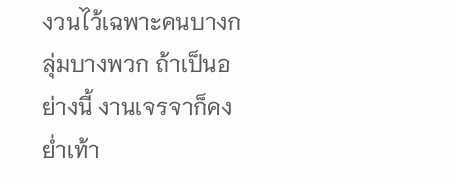งวนไว้เฉพาะคนบางกลุ่มบางพวก ถ้าเป็นอย่างนี้ งานเจรจาก็คงย่ำเท้า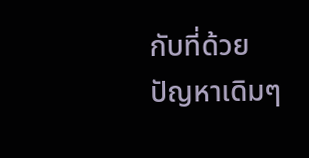กับที่ด้วยปัญหาเดิมๆ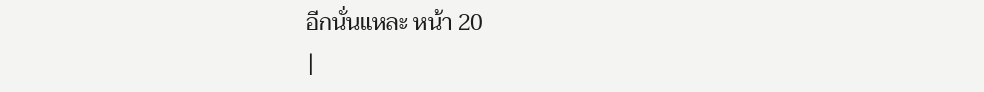อีกนั่นแหละ หน้า 20
|